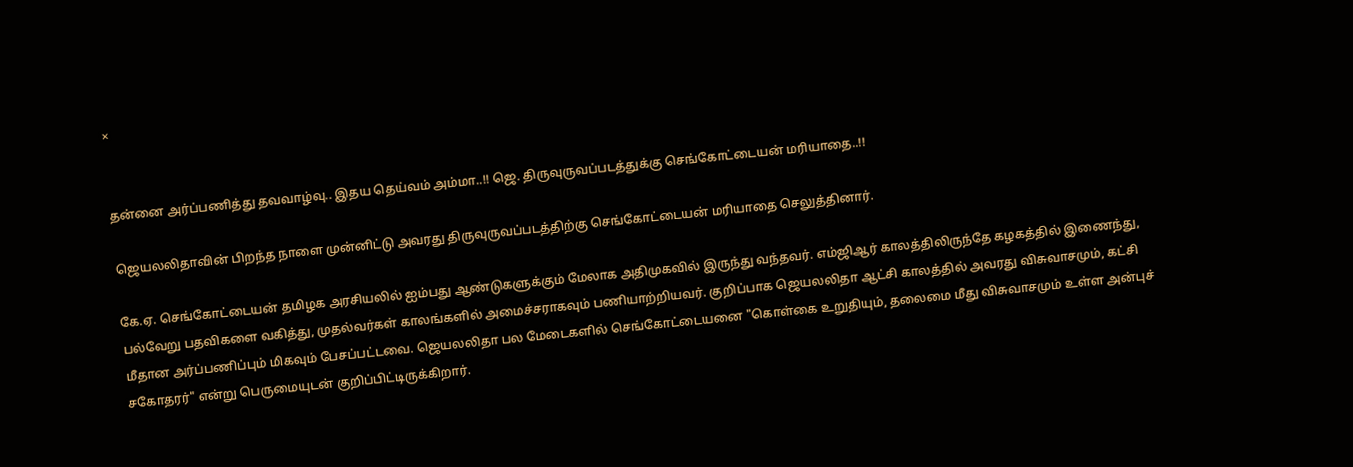×


தன்னை அர்ப்பணித்து தவவாழ்வு.. இதய தெய்வம் அம்மா..!! ஜெ. திருவுருவப்படத்துக்கு செங்கோட்டையன் மரியாதை..!!

ஜெயலலிதாவின் பிறந்த நாளை முன்னிட்டு அவரது திருவுருவப்படத்திற்கு செங்கோட்டையன் மரியாதை செலுத்தினார்.

கே.ஏ. செங்கோட்டையன் தமிழக அரசியலில் ஐம்பது ஆண்டுகளுக்கும் மேலாக அதிமுகவில் இருந்து வந்தவர். எம்ஜிஆர் காலத்திலிருந்தே கழகத்தில் இணைந்து, பல்வேறு பதவிகளை வகித்து, முதல்வர்கள் காலங்களில் அமைச்சராகவும் பணியாற்றியவர். குறிப்பாக ஜெயலலிதா ஆட்சி காலத்தில் அவரது விசுவாசமும், கட்சி மீதான அர்ப்பணிப்பும் மிகவும் பேசப்பட்டவை. ஜெயலலிதா பல மேடைகளில் செங்கோட்டையனை "கொள்கை உறுதியும், தலைமை மீது விசுவாசமும் உள்ள அன்புச் சகோதரர்" என்று பெருமையுடன் குறிப்பிட்டிருக்கிறார்.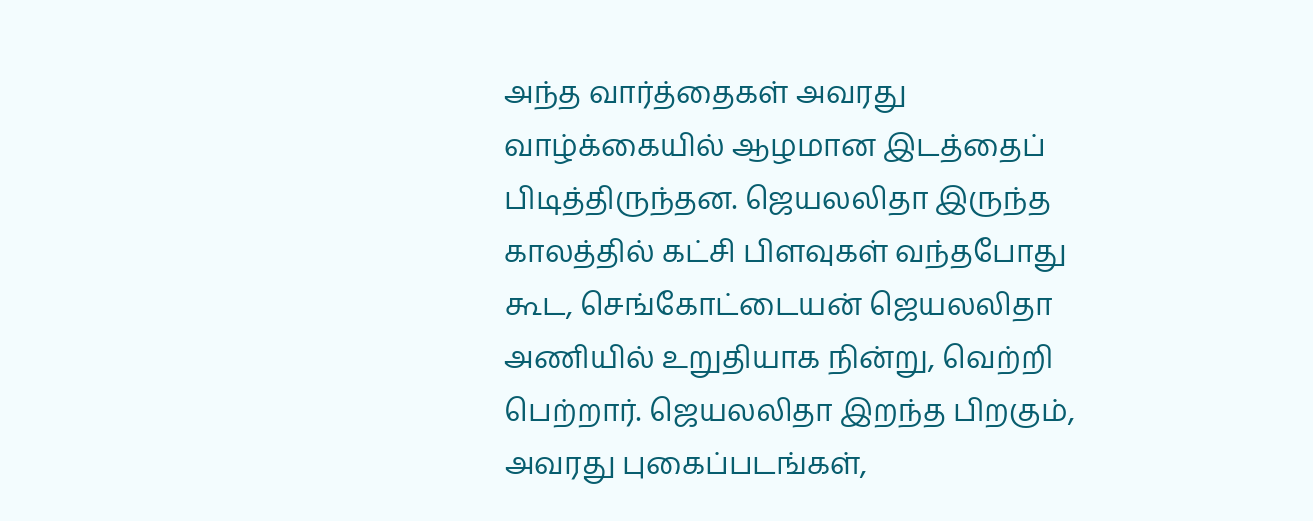அந்த வார்த்தைகள் அவரது வாழ்க்கையில் ஆழமான இடத்தைப் பிடித்திருந்தன. ஜெயலலிதா இருந்த காலத்தில் கட்சி பிளவுகள் வந்தபோது கூட, செங்கோட்டையன் ஜெயலலிதா அணியில் உறுதியாக நின்று, வெற்றி பெற்றார். ஜெயலலிதா இறந்த பிறகும், அவரது புகைப்படங்கள்,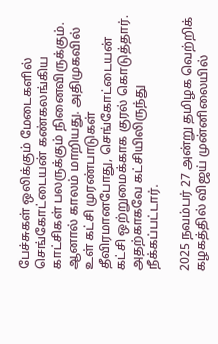பேச்சுகள் ஒலிக்கும் மேடைகளில் செங்கோட்டையன் கண்கலங்கிய காட்சிகள் பலருக்கும் நினைவிருக்கும். ஆனால் காலம் மாறியது. அதிமுகவில் உள் கட்சி முரண்பாடுகள் தீவிரமானபோது, செங்கோட்டையன் கட்சி ஒற்றுமைக்காக குரல் கொடுத்தார். அதற்காகவே கட்சியிலிருந்து நீக்கப்பட்டார்.

2025 நவம்பர் 27 அன்று தமிழக வெற்றிக் கழகத்தில் விஜய் முன்னிலையில்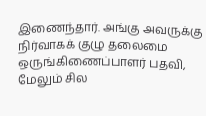இணைந்தார். அங்கு அவருக்கு நிர்வாகக் குழு தலைமை ஒருங்கிணைப்பாளர் பதவி, மேலும் சில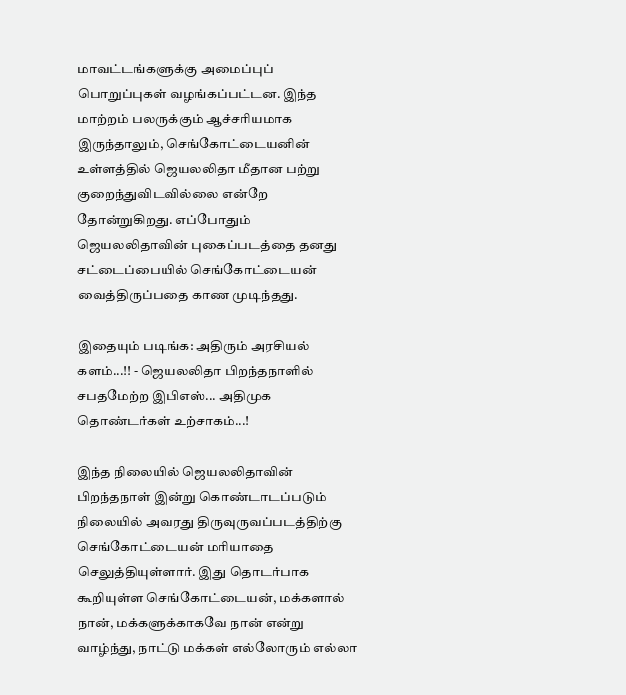மாவட்டங்களுக்கு அமைப்புப் பொறுப்புகள் வழங்கப்பட்டன. இந்த மாற்றம் பலருக்கும் ஆச்சரியமாக இருந்தாலும், செங்கோட்டையனின் உள்ளத்தில் ஜெயலலிதா மீதான பற்று குறைந்துவிடவில்லை என்றே தோன்றுகிறது. எப்போதும் ஜெயலலிதாவின் புகைப்படத்தை தனது சட்டைப்பையில் செங்கோட்டையன் வைத்திருப்பதை காண முடிந்தது.

இதையும் படிங்க: அதிரும் அரசியல் களம்...!! - ஜெயலலிதா பிறந்தநாளில் சபதமேற்ற இபிஎஸ்... அதிமுக தொண்டர்கள் உற்சாகம்...!

இந்த நிலையில் ஜெயலலிதாவின் பிறந்தநாள் இன்று கொண்டாடப்படும் நிலையில் அவரது திருவுருவப்படத்திற்கு செங்கோட்டையன் மரியாதை செலுத்தியுள்ளார். இது தொடர்பாக கூறியுள்ள செங்கோட்டையன், மக்களால் நான், மக்களுக்காகவே நான் என்று வாழ்ந்து, நாட்டு மக்கள் எல்லோரும் எல்லா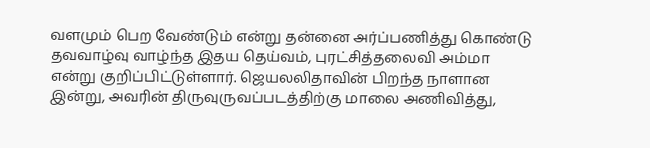வளமும் பெற வேண்டும் என்று தன்னை அர்ப்பணித்து கொண்டு தவவாழ்வு வாழ்ந்த இதய தெய்வம், புரட்சித்தலைவி அம்மா என்று குறிப்பிட்டுள்ளார். ஜெயலலிதாவின் பிறந்த நாளான இன்று, அவரின் திருவுருவப்படத்திற்கு மாலை அணிவித்து,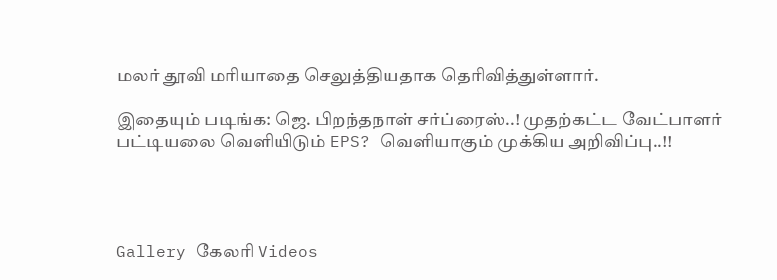மலர் தூவி மரியாதை செலுத்தியதாக தெரிவித்துள்ளார்.

இதையும் படிங்க: ஜெ. பிறந்தநாள் சர்ப்ரைஸ்..! முதற்கட்ட வேட்பாளர் பட்டியலை வெளியிடும் EPS? வெளியாகும் முக்கிய அறிவிப்பு..!!




Gallery கேலரி Videos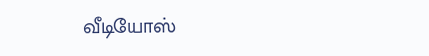வீடியோஸ்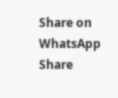Share on WhatsApp Share